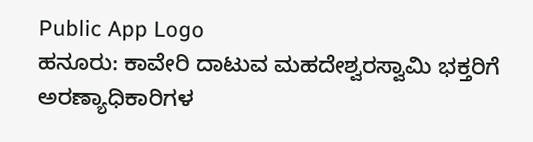Public App Logo
ಹನೂರು: ಕಾವೇರಿ ದಾಟುವ ಮಹದೇಶ್ವರಸ್ವಾಮಿ ಭಕ್ತರಿಗೆ ಅರಣ್ಯಾಧಿಕಾರಿಗಳ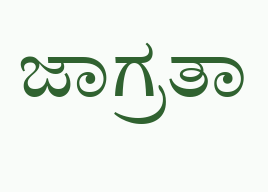ಜಾಗ್ರತಾ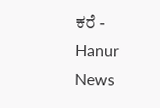ಕರೆ - Hanur News